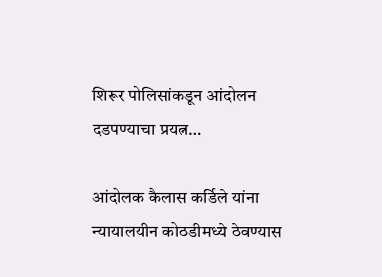शिरूर पोलिसांकडून आंदोलन दडपण्याचा प्रयत्न…

आंदोलक कैलास कर्डिले यांना न्यायालयीन कोठडीमध्ये ठेवण्यास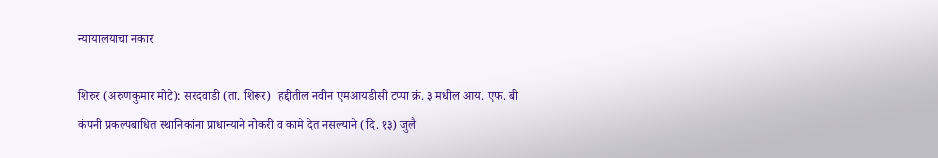न्यायालयाचा नकार

शिरुर (अरुणकुमार मोटे): सरदवाडी (ता. शिरूर)  हद्दीतील नवीन एमआयडीसी टप्पा क्रं. ३ मधील आय. एफ. बी कंपनी प्रकल्पबाधित स्थानिकांना प्राधान्याने नोकरी व कामे देत नसल्याने (दि. १३) जुलै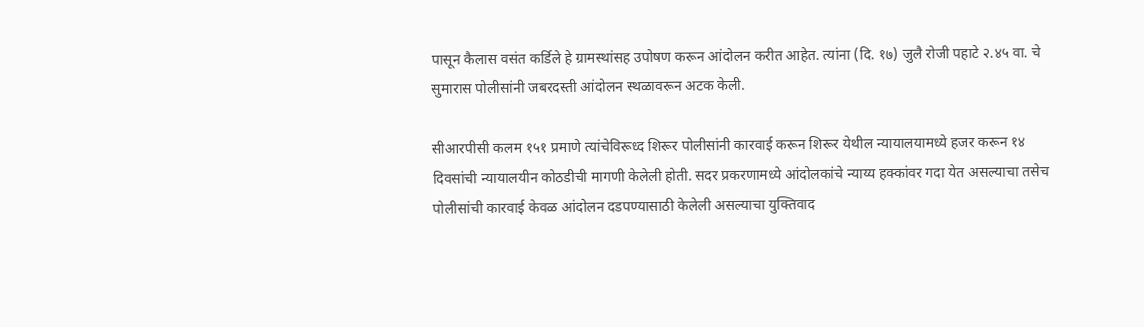पासून कैलास वसंत कर्डिले हे ग्रामस्थांसह उपोषण करून आंदोलन करीत आहेत. त्यांना (दि. १७) जुलै रोजी पहाटे २.४५ वा. चे सुमारास पोलीसांनी जबरदस्ती आंदोलन स्थळावरून अटक केली.

सीआरपीसी कलम १५१ प्रमाणे त्यांचेविरूध्द शिरूर पोलीसांनी कारवाई करून शिरूर येथील न्यायालयामध्ये हजर करून १४ दिवसांची न्यायालयीन कोठडीची मागणी केलेली होती. सदर प्रकरणामध्ये आंदोलकांचे न्याय्य हक्कांवर गदा येत असल्याचा तसेच पोलीसांची कारवाई केवळ आंदोलन दडपण्यासाठी केलेली असल्याचा युक्तिवाद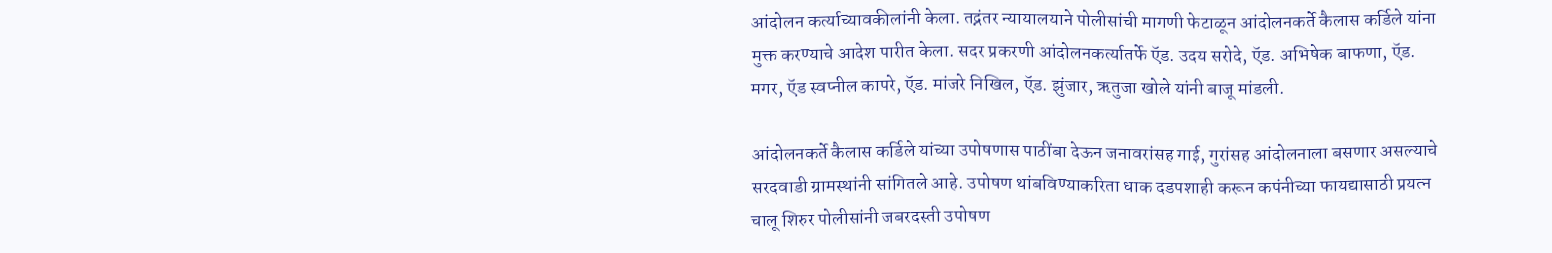आंदोलन कर्त्याच्यावकीलांनी केला. तद्नंतर न्यायालयाने पोलीसांची मागणी फेटाळून आंदोलनकर्ते कैलास कर्डिले यांना मुक्त करण्याचे आदेश पारीत केला. सदर प्रकरणी आंदोलनकर्त्यातर्फे ऍड. उदय सरोदे, ऍड. अभिषेक बाफणा, ऍड. मगर, ऍड स्वप्नील कापरे, ऍड. मांजरे निखिल, ऍड. झुंजार, ऋतुजा खोले यांनी बाजू मांडली.

आंदोलनकर्ते कैलास कर्डिले यांच्या उपोषणास पाठींबा देऊन जनावरांसह गाई, गुरांसह आंदोलनाला बसणार असल्याचे सरदवाडी ग्रामस्थांनी सांगितले आहे. उपोषण थांबविण्याकरिता धाक दडपशाही करून कपंनीच्या फायद्यासाठी प्रयत्न चालू शिरुर पोलीसांनी जबरदस्ती उपोषण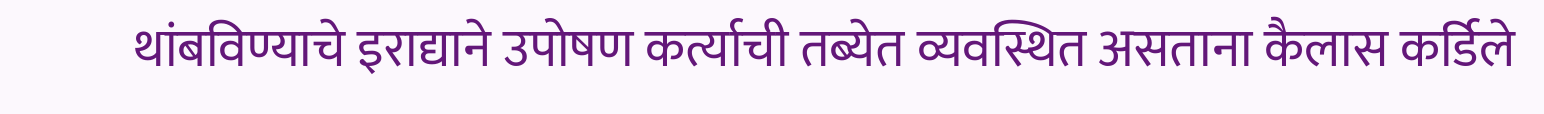थांबविण्याचे इराद्याने उपोषण कर्त्याची तब्येत व्यवस्थित असताना कैलास कर्डिले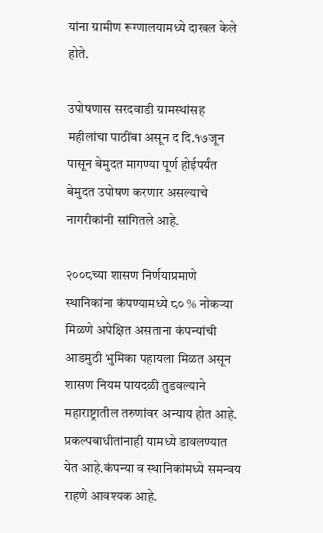यांना ग्रामीण रूग्णालयामध्ये दाखल केले होते.

उपोषणास सरदवाडी ग्रामस्थांसह महीलांचा पाठींबा असून द दि.१७जून पासून बेमुदत मागण्या पूर्ण होईपर्यंत बेमुदत उपोषण करणार असल्याचे नागरीकांनी सांगितले आहे.

२००८च्या शासण निर्णयाप्रमाणे स्थानिकांना कंपण्यामध्ये ८० % नोकऱ्या मिळणे अपेक्षित असताना कंपन्यांची आडमुठी भुमिका पहायला मिळत असून शासण नियम पायदळी तुडवल्याने महाराष्ट्रातील तरुणांवर अन्याय होत आहे. प्रकल्पबाधीतांनाही यामध्ये डावलण्यात येत आहे.कंपन्या व स्थानिकांमध्ये समन्वय राहणे आवश्यक आहे.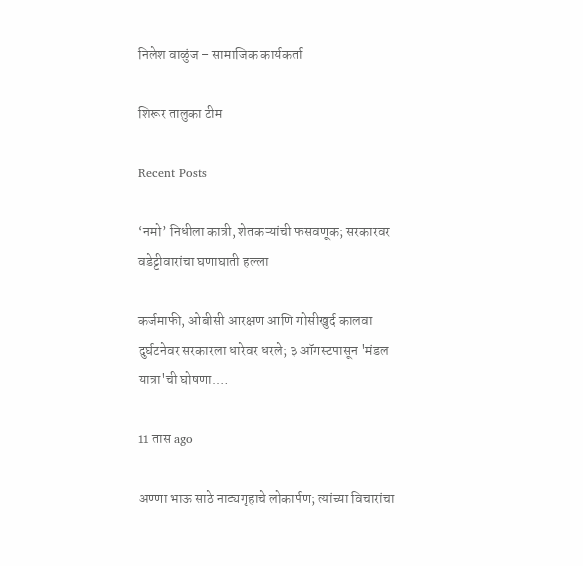निलेश वाळुंज – सामाजिक कार्यकर्ता

शिरूर तालुका टीम

Recent Posts

‘नमो’ निधीला कात्री, शेतकऱ्यांची फसवणूक; सरकारवर वडेट्टीवारांचा घणाघाती हल्ला

कर्जमाफी, ओबीसी आरक्षण आणि गोसीखुर्द कालवा दुर्घटनेवर सरकारला धारेवर धरले; ३ ऑगस्टपासून 'मंडल यात्रा'ची घोषणा.…

11 तास ago

अण्णा भाऊ साठे नाट्यगृहाचे लोकार्पण; त्यांच्या विचारांचा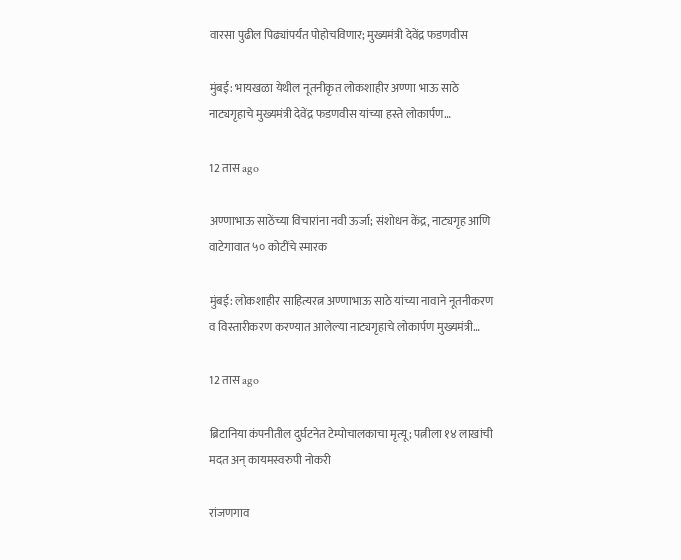वारसा पुढील पिढ्यांपर्यंत पोहोचविणार; मुख्यमंत्री देवेंद्र फडणवीस

मुंबई: भायखळा येथील नूतनीकृत लोकशाहीर अण्णा भाऊ साठे नाट्यगृहाचे मुख्यमंत्री देवेंद्र फडणवीस यांच्या हस्ते लोकार्पण…

12 तास ago

अण्णाभाऊ साठेंच्या विचारांना नवी ऊर्जा; संशोधन केंद्र, नाट्यगृह आणि वाटेगावात ५० कोटींचे स्मारक

मुंबई: लोकशाहीर साहित्यरत्न अण्णाभाऊ साठे यांच्या नावाने नूतनीकरण व विस्तारीकरण करण्यात आलेल्या नाट्यगृहाचे लोकार्पण मुख्यमंत्री…

12 तास ago

ब्रिटानिया कंपनीतील दुर्घटनेत टेम्पोचालकाचा मृत्यू; पत्नीला १४ लाखांची मदत अन् कायमस्वरुपी नोकरी

रांजणगाव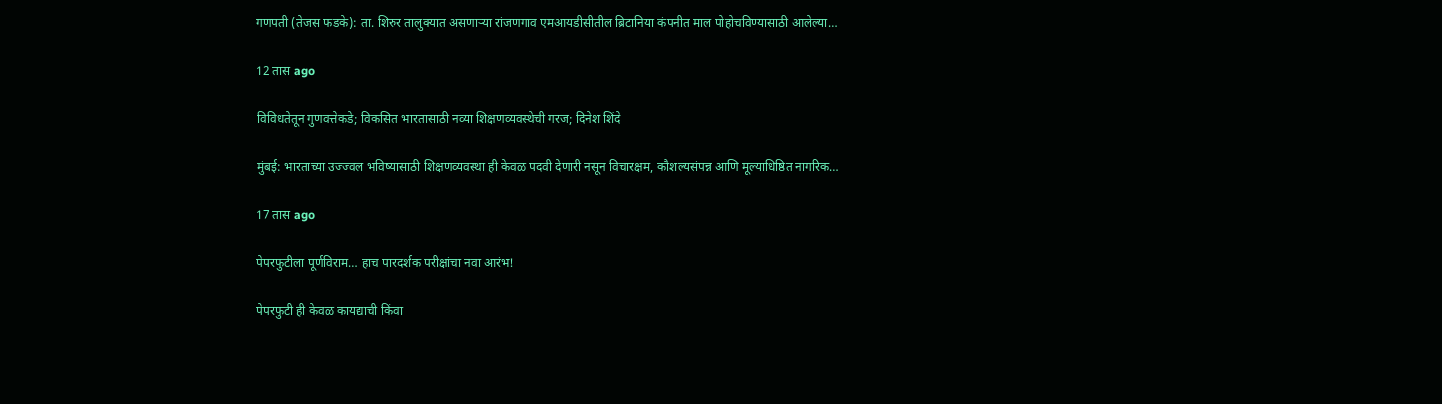गणपती (तेजस फडके): ता. शिरुर तालुक्यात असणाऱ्या रांजणगाव एमआयडीसीतील ब्रिटानिया कंपनीत माल पोहोचविण्यासाठी आलेल्या…

12 तास ago

विविधतेतून गुणवत्तेकडे; विकसित भारतासाठी नव्या शिक्षणव्यवस्थेची गरज; दिनेश शिंदे

मुंबई: भारताच्या उज्ज्वल भविष्यासाठी शिक्षणव्यवस्था ही केवळ पदवी देणारी नसून विचारक्षम, कौशल्यसंपन्न आणि मूल्याधिष्ठित नागरिक…

17 तास ago

पेपरफुटीला पूर्णविराम… हाच पारदर्शक परीक्षांचा नवा आरंभ!

पेपरफुटी ही केवळ कायद्याची किंवा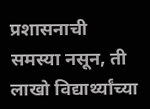प्रशासनाची समस्या नसून, ती लाखो विद्यार्थ्यांच्या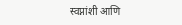स्वप्नांशी आणि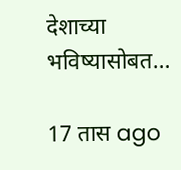देशाच्या भविष्यासोबत…

17 तास ago